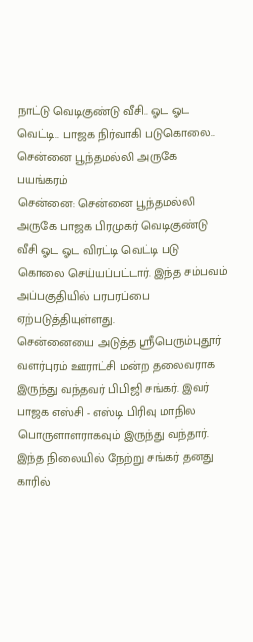நாட்டு வெடிகுண்டு வீசி.. ஓட ஓட வெட்டி.. பாஜக நிர்வாகி படுகொலை.. சென்னை பூந்தமல்லி அருகே பயங்கரம்
சென்னை: சென்னை பூந்தமல்லி அருகே பாஜக பிரமுகர் வெடிகுண்டு வீசி ஓட ஓட விரட்டி வெட்டி படு கொலை செய்யப்பட்டார். இந்த சம்பவம் அப்பகுதியில் பரபரப்பை ஏற்படுத்தியுள்ளது.
சென்னையை அடுத்த ஸ்ரீபெரும்புதூர் வளர்புரம் ஊராட்சி மன்ற தலைவராக இருந்து வந்தவர் பிபிஜி சங்கர். இவர் பாஜக எஸ்சி - எஸ்டி பிரிவு மாநில பொருளாளராகவும் இருந்து வந்தார். இந்த நிலையில் நேற்று சங்கர் தனது காரில்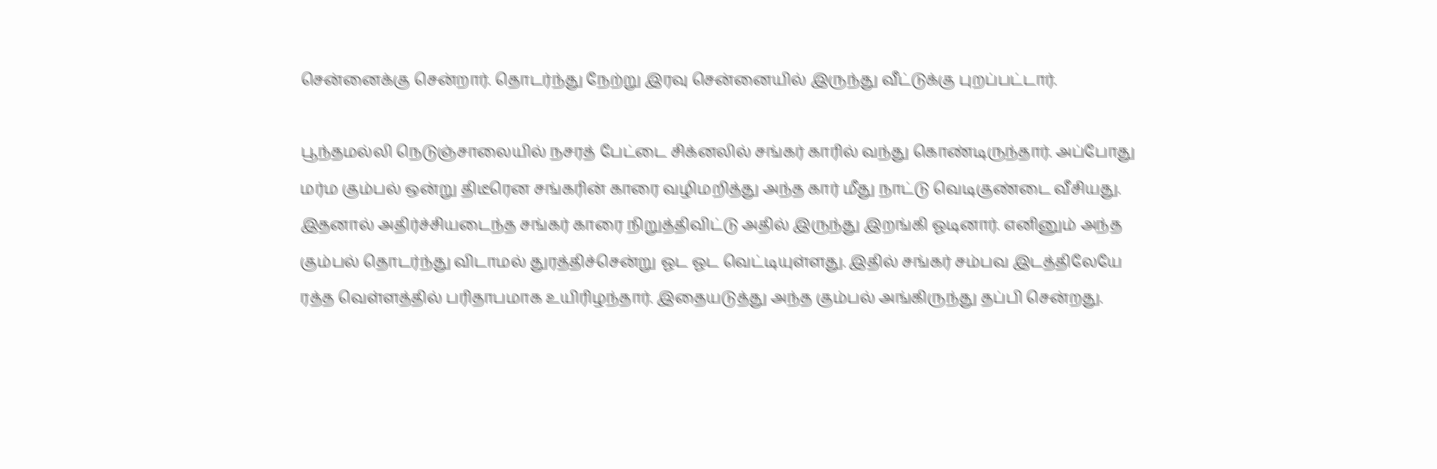சென்னைக்கு சென்றார். தொடர்ந்து நேற்று இரவு சென்னையில் இருந்து வீட்டுக்கு புறப்பட்டார்.

பூந்தமல்லி நெடுஞ்சாலையில் நசரத் பேட்டை சிக்னலில் சங்கர் காரில் வந்து கொண்டிருந்தார். அப்போது மர்ம கும்பல் ஒன்று திடீரென சங்கரின் காரை வழிமறித்து அந்த கார் மீது நாட்டு வெடிகுண்டை வீசியது. இதனால் அதிர்ச்சியடைந்த சங்கர் காரை நிறுத்திவிட்டு அதில் இருந்து இறங்கி ஓடினார். எனினும் அந்த கும்பல் தொடர்ந்து விடாமல் துரத்திச்சென்று ஓட ஓட வெட்டியுள்ளது. இதில் சங்கர் சம்பவ இடத்திலேயே ரத்த வெள்ளத்தில் பரிதாபமாக உயிரிழந்தார். இதையடுத்து அந்த கும்பல் அங்கிருந்து தப்பி சென்றது.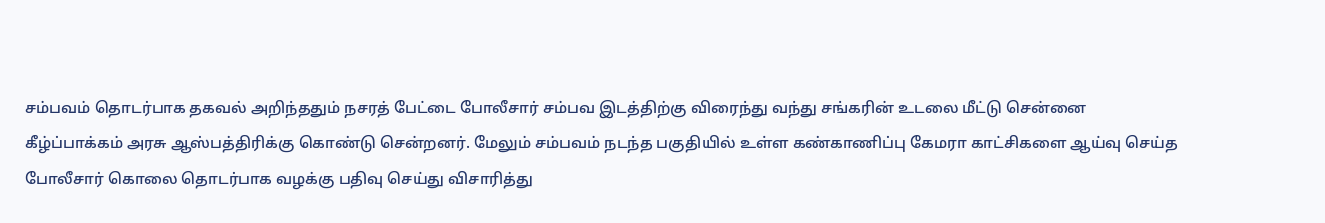சம்பவம் தொடர்பாக தகவல் அறிந்ததும் நசரத் பேட்டை போலீசார் சம்பவ இடத்திற்கு விரைந்து வந்து சங்கரின் உடலை மீட்டு சென்னை கீழ்ப்பாக்கம் அரசு ஆஸ்பத்திரிக்கு கொண்டு சென்றனர். மேலும் சம்பவம் நடந்த பகுதியில் உள்ள கண்காணிப்பு கேமரா காட்சிகளை ஆய்வு செய்த போலீசார் கொலை தொடர்பாக வழக்கு பதிவு செய்து விசாரித்து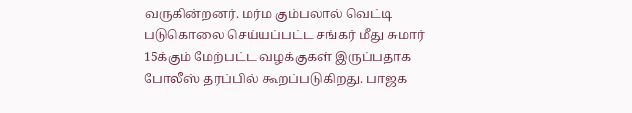வருகின்றனர். மர்ம கும்பலால் வெட்டி படுகொலை செய்யப்பட்ட சங்கர் மீது சுமார் 15க்கும் மேற்பட்ட வழக்குகள் இருப்பதாக போலீஸ் தரப்பில் கூறப்படுகிறது. பாஜக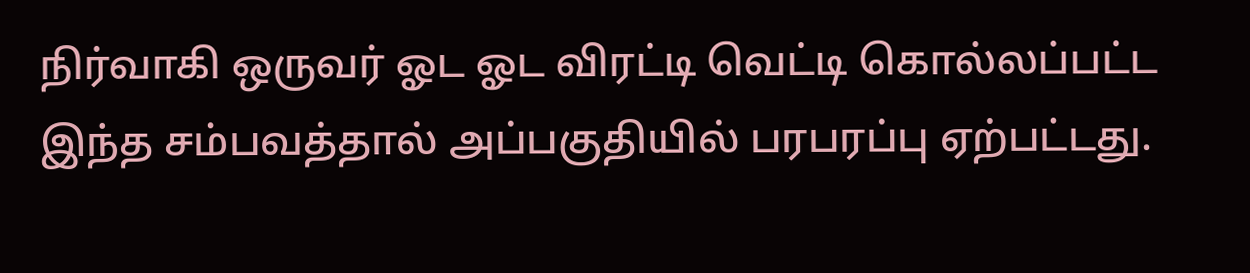நிர்வாகி ஒருவர் ஓட ஓட விரட்டி வெட்டி கொல்லப்பட்ட இந்த சம்பவத்தால் அப்பகுதியில் பரபரப்பு ஏற்பட்டது.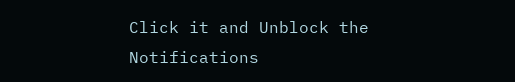Click it and Unblock the Notifications